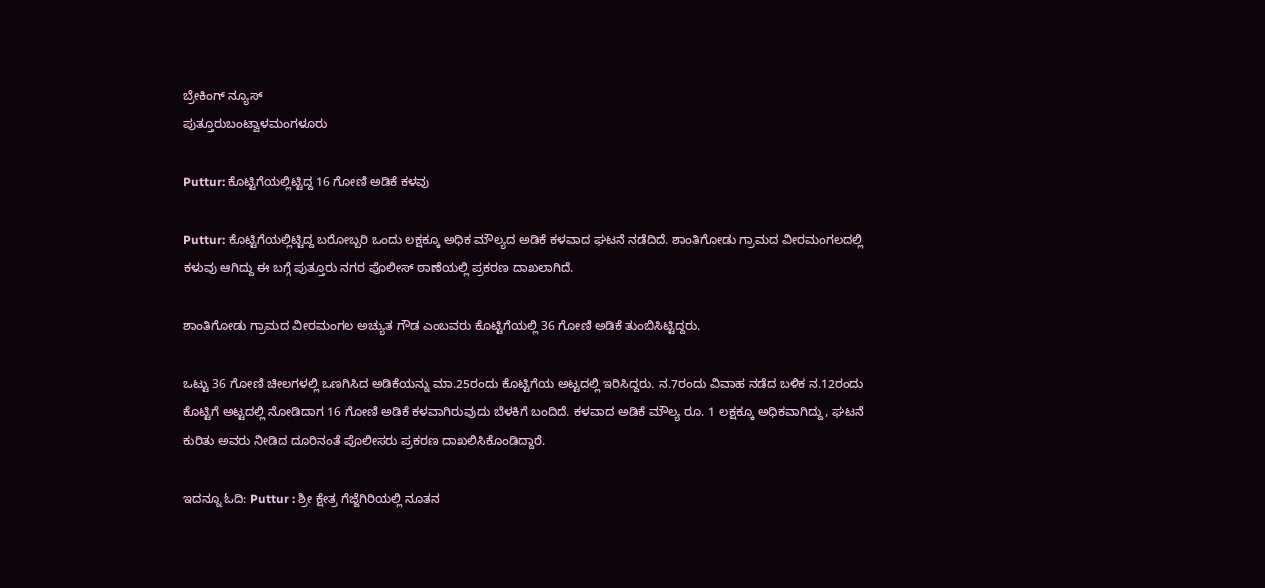ಬ್ರೇಕಿಂಗ್ ನ್ಯೂಸ್
ಪುತ್ತೂರುಬಂಟ್ವಾಳಮಂಗಳೂರು

Puttur: ಕೊಟ್ಟಿಗೆಯಲ್ಲಿಟ್ಟಿದ್ದ 16 ಗೋಣಿ ಅಡಿಕೆ ಕಳವು

Puttur: ಕೊಟ್ಟಿಗೆಯಲ್ಲಿಟ್ಟಿದ್ದ ಬರೋಬ್ಬರಿ ಒಂದು ಲಕ್ಷಕ್ಕೂ ಅಧಿಕ‌ ಮೌಲ್ಯದ ಅಡಿಕೆ ಕಳವಾದ ಘಟನೆ ನಡೆದಿದೆ. ಶಾಂತಿಗೋಡು ಗ್ರಾಮದ ವೀರಮಂಗಲದಲ್ಲಿ ಕಳುವು ಆಗಿದ್ದು ಈ ಬಗ್ಗೆ ಪುತ್ತೂರು ನಗರ ಪೊಲೀಸ್ ಠಾಣೆಯಲ್ಲಿ ಪ್ರಕರಣ ದಾಖಲಾಗಿದೆ.

ಶಾಂತಿಗೋಡು ಗ್ರಾಮದ ವೀರಮಂಗಲ ಅಚ್ಯುತ ಗೌಡ ಎಂಬವರು ಕೊಟ್ಟಿಗೆಯಲ್ಲಿ 36 ಗೋಣಿ ಅಡಿಕೆ ತುಂಬಿಸಿಟ್ಟಿದ್ದರು.

ಒಟ್ಟು 36 ಗೋಣಿ ಚೀಲಗಳಲ್ಲಿ ಒಣಗಿಸಿದ ಅಡಿಕೆಯನ್ನು ಮಾ.25ರಂದು ಕೊಟ್ಟಿಗೆಯ ಅಟ್ಟದಲ್ಲಿ ಇರಿಸಿದ್ದರು. ನ.7ರಂದು ವಿವಾಹ ನಡೆದ ಬಳಿಕ ನ.12ರಂದು ಕೊಟ್ಟಿಗೆ ಅಟ್ಟದಲ್ಲಿ ನೋಡಿದಾಗ 16 ಗೋಣಿ ಅಡಿಕೆ ಕಳವಾಗಿರುವುದು ಬೆಳಕಿಗೆ ಬಂದಿದೆ. ಕಳವಾದ ಅಡಿಕೆ ಮೌಲ್ಯ ರೂ. 1 ಲಕ್ಷಕ್ಕೂ ಅಧಿಕವಾಗಿದ್ದು, ಘಟನೆ ಕುರಿತು ಅವರು ನೀಡಿದ ದೂರಿನಂತೆ ಪೊಲೀಸರು ಪ್ರಕರಣ ದಾಖಲಿಸಿಕೊಂಡಿದ್ದಾರೆ.

ಇದನ್ನೂ ಓದಿ: Puttur : ಶ್ರೀ ಕ್ಷೇತ್ರ ಗೆಜ್ಜೆಗಿರಿಯಲ್ಲಿ ನೂತನ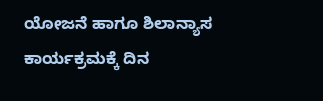ಯೋಜನೆ ಹಾಗೂ ಶಿಲಾನ್ಯಾಸ ಕಾರ್ಯಕ್ರಮಕ್ಕೆ ದಿನ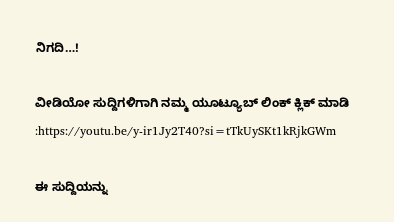ನಿಗದಿ…!

ವೀಡಿಯೋ ಸುದ್ದಿಗಳಿಗಾಗಿ ನಮ್ಮ ಯೂಟ್ಯೂಬ್ ಲಿಂಕ್ ಕ್ಲಿಕ್ ಮಾಡಿ :https://youtu.be/y-ir1Jy2T40?si=tTkUySKt1kRjkGWm

ಈ ಸುದ್ದಿಯನ್ನು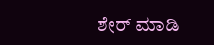ಶೇರ್ ಮಾಡಿ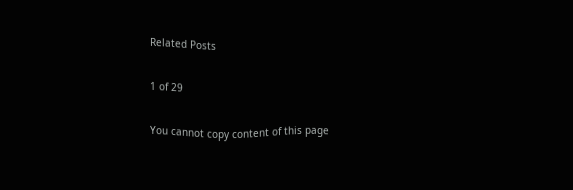Related Posts

1 of 29

You cannot copy content of this page